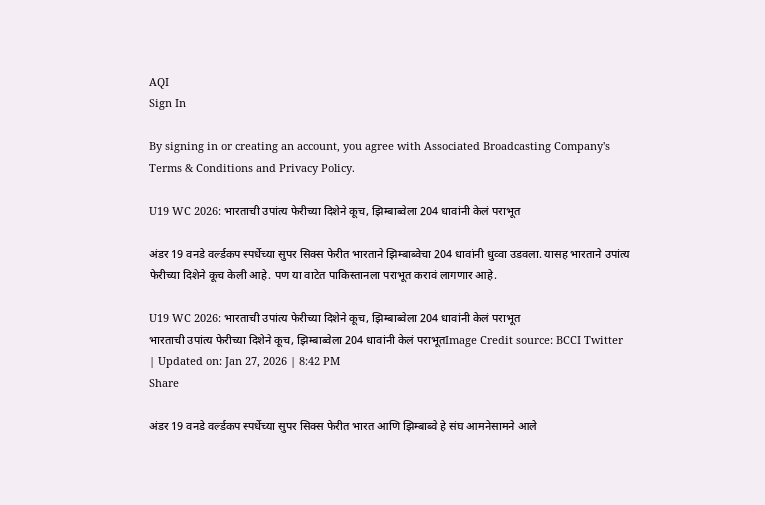AQI
Sign In

By signing in or creating an account, you agree with Associated Broadcasting Company's Terms & Conditions and Privacy Policy.

U19 WC 2026: भारताची उपांत्य फेरीच्या दिशेने कूच, झिम्बाब्वेला 204 धावांनी केलं पराभूत

अंडर 19 वनडे वर्ल्डकप स्पर्धेच्या सुपर सिक्स फेरीत भारताने झिम्बाब्वेचा 204 धावांनी धुव्वा उडवला. यासह भारताने उपांत्य फेरीच्या दिशेने कूच केली आहे. पण या वाटेत पाकिस्तानला पराभूत करावं लागणार आहे.

U19 WC 2026: भारताची उपांत्य फेरीच्या दिशेने कूच, झिम्बाब्वेला 204 धावांनी केलं पराभूत
भारताची उपांत्य फेरीच्या दिशेने कूच, झिम्बाब्वेला 204 धावांनी केलं पराभूतImage Credit source: BCCI Twitter
| Updated on: Jan 27, 2026 | 8:42 PM
Share

अंडर 19 वनडे वर्ल्डकप स्पर्धेच्या सुपर सिक्स फेरीत भारत आणि झिम्बाब्वे हे संघ आमनेसामने आले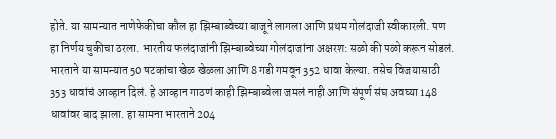होते. या सामन्यात नाणेफेकीचा कौल हा झिम्बाब्वेच्या बाजूने लागला आणि प्रथम गोलंदाजी स्वीकारली. पण हा निर्णय चुकीचा ठरला. भारतीय फलंदाजांनी झिम्बाब्वेच्या गोलंदाजांना अक्षरश: सळो की पळो करून सोडलं. भारताने या सामन्यात 50 षटकांचा खेळ खेळला आणि 8 गडी गमवून 352 धावा केल्या. तसेच विजयासाठी 353 धावांचं आव्हान दिलं. हे आव्हान गाठणं काही झिम्बाब्वेला जमलं नाही आणि संपूर्ण संघ अवघ्या 148 धावांवर बाद झाला. हा सामना भारताने 204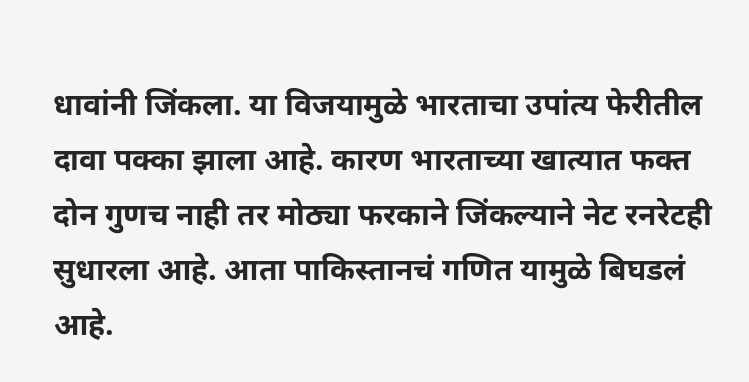धावांनी जिंकला. या विजयामुळे भारताचा उपांत्य फेरीतील दावा पक्का झाला आहे. कारण भारताच्या खात्यात फक्त दोन गुणच नाही तर मोठ्या फरकाने जिंकल्याने नेट रनरेटही सुधारला आहे. आता पाकिस्तानचं गणित यामुळे बिघडलं आहे.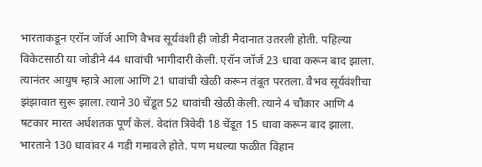भारताकडून एरॉन जॉर्ज आणि वैभव सूर्यवंशी ही जोडी मैदानात उतरली होती. पहिल्या विकेटसाठी या जोडीने 44 धावांची भागीदारी केली. एरॉन जॉर्ज 23 धावा करून बाद झाला. त्यानंतर आयुष म्हात्रे आला आणि 21 धावांची खेळी करून तंबूत परतला. वैभव सूर्यवंशीचा झंझावात सुरू झाला. त्याने 30 चेंडूत 52 धावांची खेळी केली. त्याने 4 चौकार आणि 4 षटकार मारत अर्धशतक पूर्ण केलं. वेदांत त्रिवेदी 18 चेंडूत 15 धावा करून बाद झाला. भारताने 130 धावांवर 4 गडी गमावले होते. पण मधल्या फळीत विहान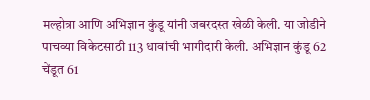मल्होत्रा आणि अभिज्ञान कुंडू यांनी जबरदस्त खेळी केली. या जोडीने पाचव्या विकेटसाठी 113 धावांची भागीदारी केली. अभिज्ञान कुंडू 62 चेंडूत 61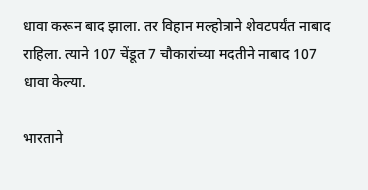धावा करून बाद झाला. तर विहान मल्होत्राने शेवटपर्यंत नाबाद राहिला. त्याने 107 चेंडूत 7 चौकारांच्या मदतीने नाबाद 107 धावा केल्या.

भारताने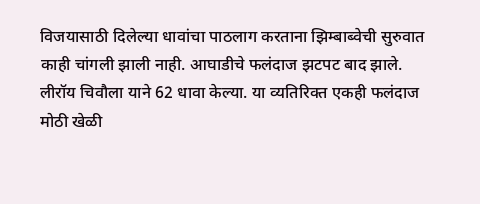विजयासाठी दिलेल्या धावांचा पाठलाग करताना झिम्बाब्वेची सुरुवात काही चांगली झाली नाही. आघाडीचे फलंदाज झटपट बाद झाले. लीरॉय चिवौला याने 62 धावा केल्या. या व्यतिरिक्त एकही फलंदाज मोठी खेळी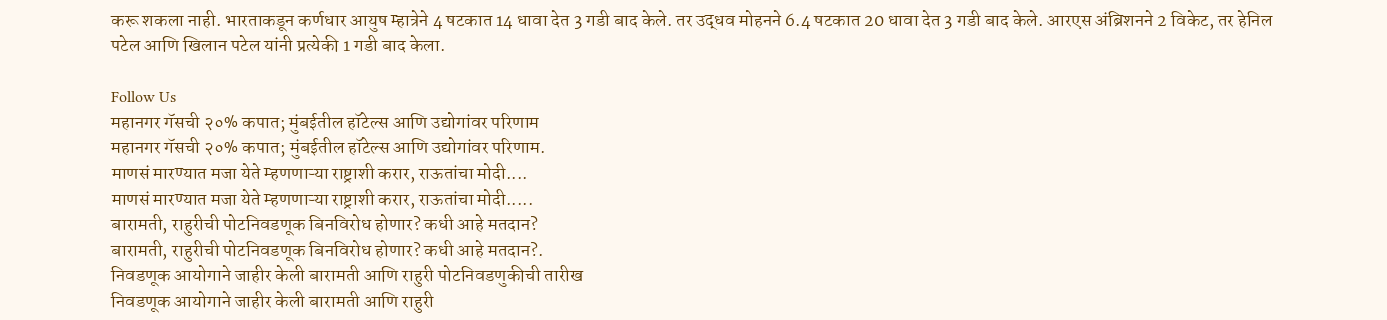करू शकला नाही. भारताकडून कर्णधार आयुष म्हात्रेने 4 षटकात 14 धावा देत 3 गडी बाद केले. तर उद्धव मोहनने 6.4 षटकात 20 धावा देत 3 गडी बाद केले. आरएस अंब्रिशनने 2 विकेट, तर हेनिल पटेल आणि खिलान पटेल यांनी प्रत्येकी 1 गडी बाद केला.

Follow Us
महानगर गॅसची २०% कपात; मुंबईतील हॉटेल्स आणि उद्योगांवर परिणाम
महानगर गॅसची २०% कपात; मुंबईतील हॉटेल्स आणि उद्योगांवर परिणाम.
माणसं मारण्यात मजा येते म्हणणाऱ्या राष्ट्राशी करार, राऊतांचा मोदी....
माणसं मारण्यात मजा येते म्हणणाऱ्या राष्ट्राशी करार, राऊतांचा मोदी.....
बारामती, राहुरीची पोटनिवडणूक बिनविरोध होणार? कधी आहे मतदान?
बारामती, राहुरीची पोटनिवडणूक बिनविरोध होणार? कधी आहे मतदान?.
निवडणूक आयोगाने जाहीर केली बारामती आणि राहुरी पोटनिवडणुकीची तारीख
निवडणूक आयोगाने जाहीर केली बारामती आणि राहुरी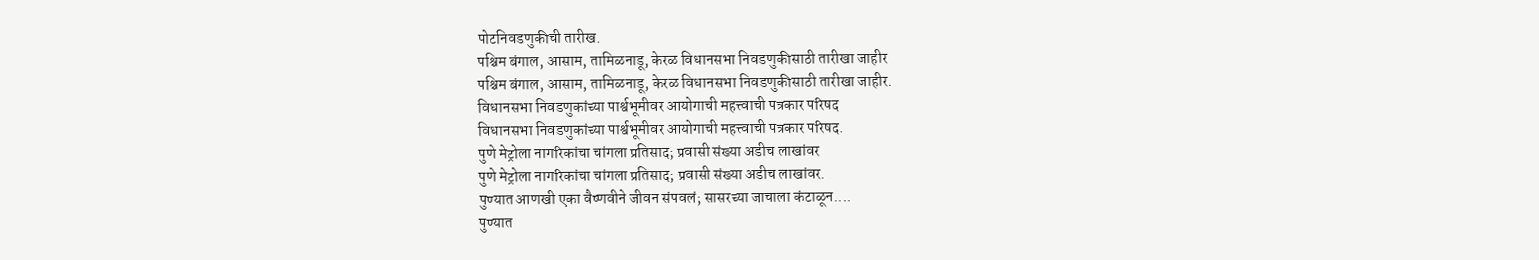पोटनिवडणुकीची तारीख.
पश्चिम बंगाल, आसाम, तामिळनाडू, केरळ विधानसभा निवडणुकीसाठी तारीखा जाहीर
पश्चिम बंगाल, आसाम, तामिळनाडू, केरळ विधानसभा निवडणुकीसाठी तारीखा जाहीर.
विधानसभा निवडणुकांच्या पार्श्वभूमीवर आयोगाची महत्त्वाची पत्रकार परिषद
विधानसभा निवडणुकांच्या पार्श्वभूमीवर आयोगाची महत्त्वाची पत्रकार परिषद.
पुणे मेट्रोला नागरिकांचा चांगला प्रतिसाद; प्रवासी संख्या अडीच लाखांवर
पुणे मेट्रोला नागरिकांचा चांगला प्रतिसाद; प्रवासी संख्या अडीच लाखांवर.
पुण्यात आणखी एका वैष्णवीने जीवन संपवलं; सासरच्या जाचाला कंटाळून....
पुण्यात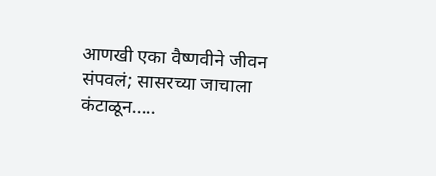आणखी एका वैष्णवीने जीवन संपवलं; सासरच्या जाचाला कंटाळून.....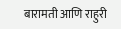बारामती आणि राहुरी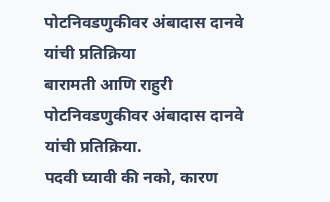पोटनिवडणुकीवर अंबादास दानवे यांची प्रतिक्रिया
बारामती आणि राहुरी पोटनिवडणुकीवर अंबादास दानवे यांची प्रतिक्रिया.
पदवी घ्यावी की नको, कारण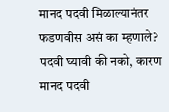मानद पदवी मिळाल्यानंतर फडणवीस असं का म्हणाले?
पदवी घ्यावी की नको, कारण मानद पदवी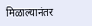मिळाल्यानंतर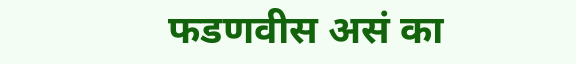फडणवीस असं का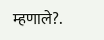म्हणाले?.